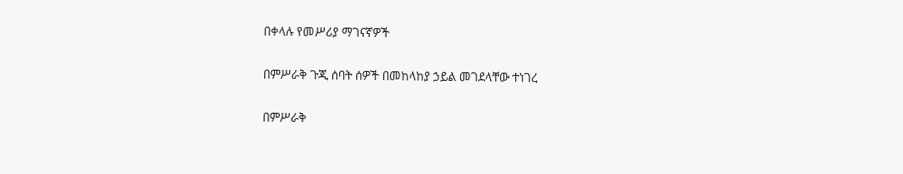በቀላሉ የመሥሪያ ማገናኛዎች

በምሥራቅ ጉጂ ሰባት ሰዎች በመከላከያ ኃይል መገደላቸው ተነገረ

በምሥራቅ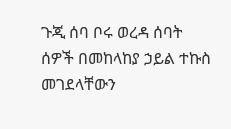ጉጂ ሰባ ቦሩ ወረዳ ሰባት ሰዎች በመከላከያ ኃይል ተኩስ መገደላቸውን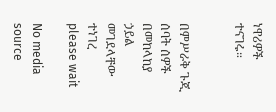ነዋሪዎች ተናገሩ።


በምሥራቅ ጉጂ ሰባት ሰዎች በመከላከያ ኃይል መገደላቸው ተነገረ
please wait

No media source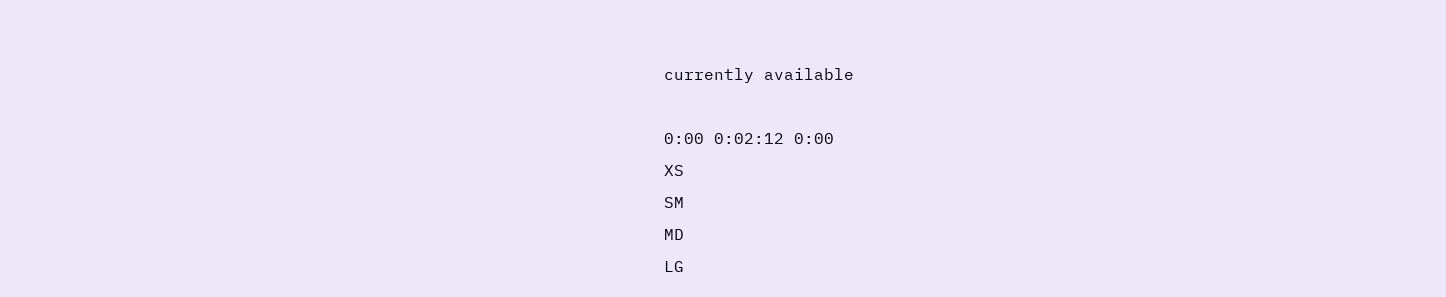currently available

0:00 0:02:12 0:00
XS
SM
MD
LG